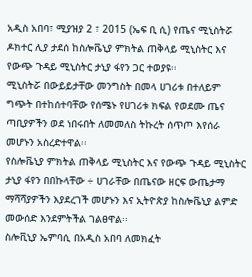አዲስ አበባ፣ ሚያዝያ 2 ፣ 2015 (ኤፍ ቢ ሲ) የጤና ሚኒስትሯ ዶክተር ሊያ ታደሰ ከስሎቬኒያ ምክትል ጠቅላይ ሚኒስትር እና የውጭ ጉዳይ ሚኒስትር ታኒያ ፋየን ጋር ተወያዩ፡፡
ሚኒስትሯ በውይይታቸው መንግስት በመላ ሀገሪቱ በተለይም ግጭት በተከሰተባቸው የሰሜኑ የሀገሪቱ ክፍል የወደሙ ጤና ጣቢያዎችን ወደ ነበሩበት ለመመለስ ትኩረት ሰጥጦ እየሰራ መሆኑን አስረድተዋል፡፡
የስሎቬኒያ ምክትል ጠቅላይ ሚኒስትር እና የውጭ ጉዳይ ሚኒስትር ታኒያ ፋየን በበኩላቸው ÷ ሀገራቸው በጤናው ዘርፍ ውጤታማ ማሻሻያዎችን እያደረገች መሆኑን እና ኢትዮጵያ ከስሎቬኒያ ልምድ መውሰድ እንደምትችል ገልፀዋል፡፡
ስሎቪኒያ ኤምባሲ በአዲስ አበባ ለመክፈት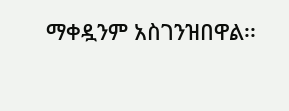ማቀዷንም አስገንዝበዋል፡፡